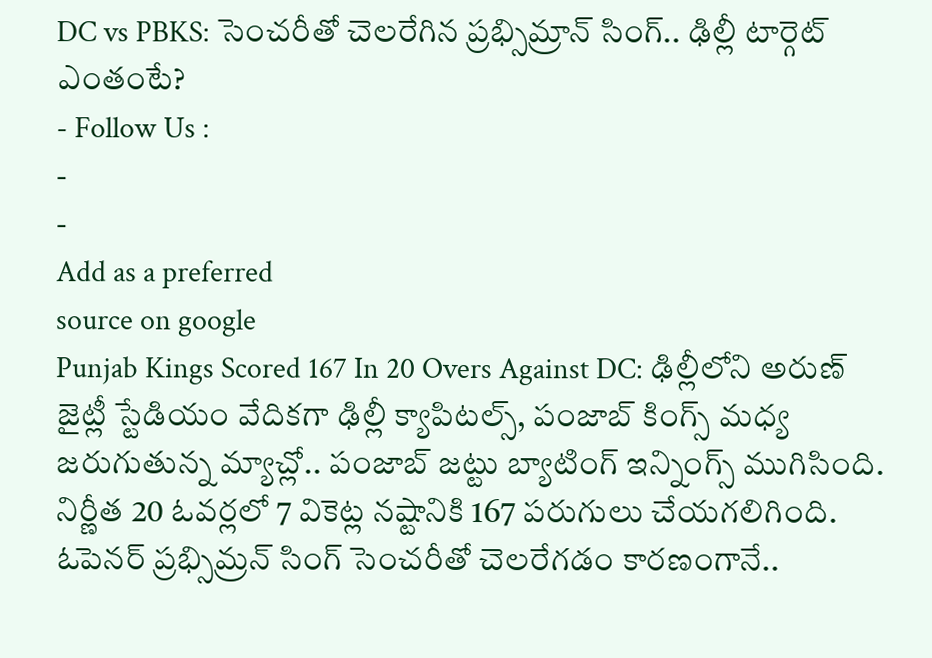DC vs PBKS: సెంచరీతో చెలరేగిన ప్రభ్సిమ్రాన్ సింగ్.. ఢిల్లీ టార్గెట్ ఎంతంటే?
- Follow Us :
-
-
Add as a preferred
source on google
Punjab Kings Scored 167 In 20 Overs Against DC: ఢిల్లీలోని అరుణ్ జైట్లీ స్టేడియం వేదికగా ఢిల్లీ క్యాపిటల్స్, పంజాబ్ కింగ్స్ మధ్య జరుగుతున్న మ్యాచ్లో.. పంజాబ్ జట్టు బ్యాటింగ్ ఇన్నింగ్స్ ముగిసింది. నిర్ణీత 20 ఓవర్లలో 7 వికెట్ల నష్టానికి 167 పరుగులు చేయగలిగింది. ఓపెనర్ ప్రభ్సిమ్రన్ సింగ్ సెంచరీతో చెలరేగడం కారణంగానే..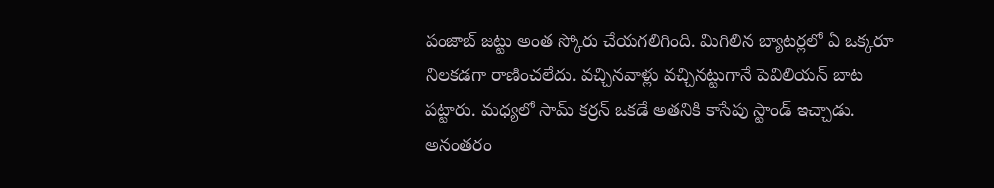పంజాబ్ జట్టు అంత స్కోరు చేయగలిగింది. మిగిలిన బ్యాటర్లలో ఏ ఒక్కరూ నిలకడగా రాణించలేదు. వచ్చినవాళ్లు వచ్చినట్టుగానే పెవిలియన్ బాట పట్టారు. మధ్యలో సామ్ కర్రన్ ఒకడే అతనికి కాసేపు స్టాండ్ ఇచ్చాడు. అనంతరం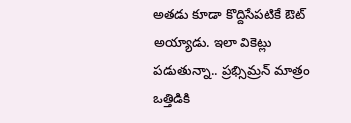అతడు కూడా కొద్దిసేపటికే ఔట్ అయ్యాడు. ఇలా వికెట్లు పడుతున్నా.. ప్రభ్సిమ్రన్ మాత్రం ఒత్తిడికి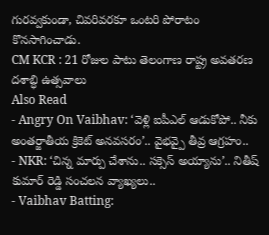గురవ్వకుండా, చివరివరకూ ఒంటరి పోరాటం కొనసాగించాడు.
CM KCR : 21 రోజుల పాటు తెలంగాణ రాష్ట్ర అవతరణ దశాబ్ధి ఉత్సవాలు
Also Read
- Angry On Vaibhav: ‘వెళ్లి ఐపీఎల్ ఆడుకోపో.. నీకు అంతర్జాతీయ క్రికెట్ అనవసరం’.. వైభవ్పై తీవ్ర ఆగ్రహం..
- NKR: ‘చిన్న మార్పు చేశాను.. సక్సెస్ అయ్యాను’.. నితీష్ కుమార్ రెడ్డి సంచలన వ్యాఖ్యలు..
- Vaibhav Batting: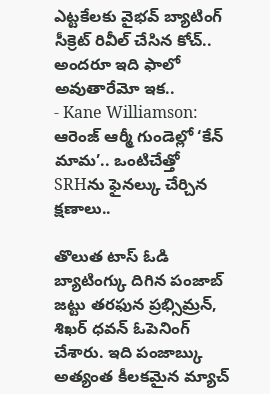ఎట్టకేలకు వైభవ్ బ్యాటింగ్ సీక్రెట్ రివీల్ చేసిన కోచ్.. అందరూ ఇది ఫాలో అవుతారేమో ఇక..
- Kane Williamson: ఆరెంజ్ ఆర్మీ గుండెల్లో ‘కేన్ మామ’.. ఒంటిచేత్తో SRHను ఫైనల్కు చేర్చిన క్షణాలు..

తొలుత టాస్ ఓడి బ్యాటింగ్కు దిగిన పంజాబ్ జట్టు తరఫున ప్రభ్సిమ్రన్, శిఖర్ ధవన్ ఓపెనింగ్ చేశారు. ఇది పంజాబ్కు అత్యంత కీలకమైన మ్యాచ్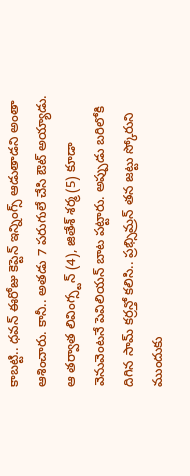కాబట్టి.. ధవన్ ఈరోజు కెప్టెన్ ఇన్నింగ్స్ ఆడుతాడని అంతా ఆశించారు. కానీ.. అతడు 7 పరుగులే చేసి ఔట్ అయ్యాడు. ఆ తర్వాత లివింగ్స్టన్ (4), జితేశ్ శర్మ (5) కూడా వెనువెంటనే పెవిలియన్ బాట పట్టారు. అప్పుడు బరిలోకి దిగిన సామ్ కర్రన్తో కలిసి.. ప్రభ్సిమ్రన్ తన జట్టు స్కోరుని ముందుకు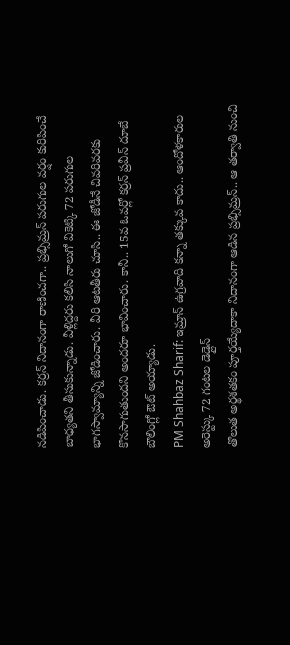నడిపించాడు. కర్రన్ నిదానంగా రాణించగా.. ప్రభ్సిమ్రన్ పరుగుల వర్షం కురిపించే బాధ్యతని తీసుకున్నాడు. వీళ్లిద్దరు కలిసి నాలుగో వికెట్కి 72 పరుగుల భాగస్వామ్యాన్ని జోడించారు. వీరి ఆటతీరు చూసి.. ఈ జోడీనే చివరివరకు కొనసాగుతుందని అందరూ భావించారు. కానీ.. 15వ ఓవర్లో కర్రన్ ప్రవీన్ దూబే బౌలింగ్లో ఔట్ అయ్యాడు.
PM Shahbaz Sharif: ఇమ్రాన్ ఉగ్రవాది కన్నా తక్కువ కాదు.. ఆందోళకారుల అరెస్ట్కు 72 గంటల డెడ్లైన్
తొలుత అర్థశతకం పూర్తయ్యేదాకా నిదానంగా ఆడిన ప్రభ్సిమ్రన్.. ఆ తర్వాతి నుంచి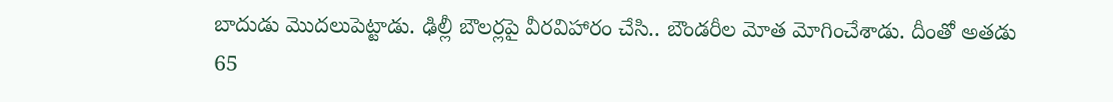బాదుడు మొదలుపెట్టాడు. ఢిల్లీ బౌలర్లపై వీరవిహారం చేసి.. బౌండరీల మోత మోగించేశాడు. దీంతో అతడు 65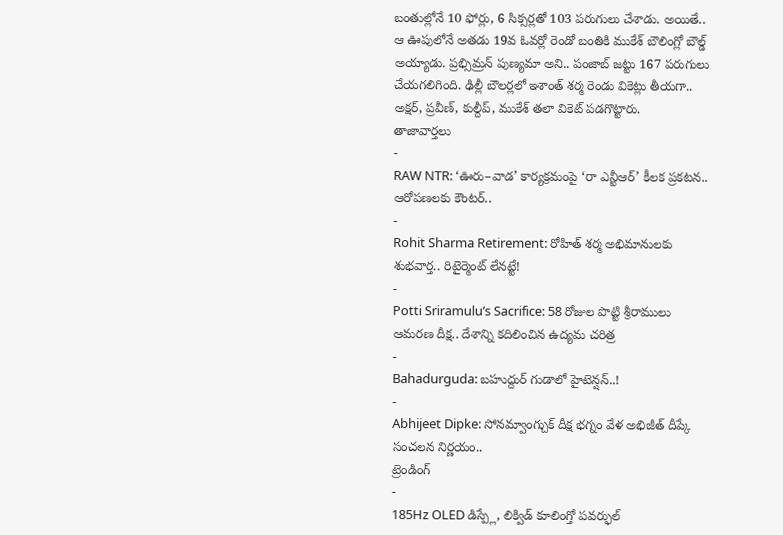బంతుల్లోనే 10 ఫోర్లు, 6 సిక్సర్లతో 103 పరుగులు చేశాడు. అయితే.. ఆ ఊపులోనే అతడు 19వ ఓవర్లో రెండో బంతికి ముకేశ్ బౌలింగ్లో బౌల్డ్ అయ్యాడు. ప్రభ్సిమ్రన్ పుణ్యమా అని.. పంజాబ్ జట్టు 167 పరుగులు చేయగలిగింది. ఢిల్లీ బౌలర్లలో ఇశాంత్ శర్మ రెండు వికెట్లు తీయగా.. అక్షర్, ప్రవీణ్, కుల్దీప్, ముకేశ్ తలా వికెట్ పడగొట్టారు.
తాజావార్తలు
-
RAW NTR: ‘ఊరు–వాడ’ కార్యక్రమంపై ‘రా ఎన్టీఆర్’ కీలక ప్రకటన.. ఆరోపణలకు కౌంటర్..
-
Rohit Sharma Retirement: రోహిత్ శర్మ అభిమానులకు శుభవార్త.. రిటైర్మెంట్ లేనట్టే!
-
Potti Sriramulu’s Sacrifice: 58 రోజుల పొట్టి శ్రీరాములు ఆమరణ దీక్ష.. దేశాన్ని కదిలించిన ఉద్యమ చరిత్ర
-
Bahadurguda: బహుద్దుర్ గుడాలో హైటెన్షన్..!
-
Abhijeet Dipke: సోనమ్వాంగ్చుక్ దీక్ష భగ్నం వేళ అభిజీత్ దీప్కే సంచలన నిర్ణయం..
ట్రెండింగ్
-
185Hz OLED డిస్ప్లే, లిక్విడ్ కూలింగ్తో పవర్ఫుల్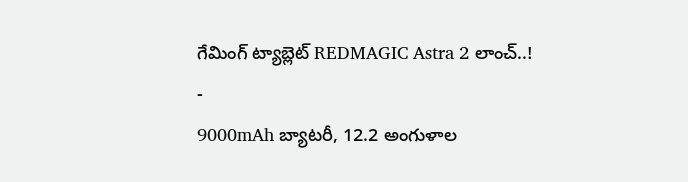గేమింగ్ ట్యాబ్లెట్ REDMAGIC Astra 2 లాంచ్..!
-
9000mAh బ్యాటరీ, 12.2 అంగుళాల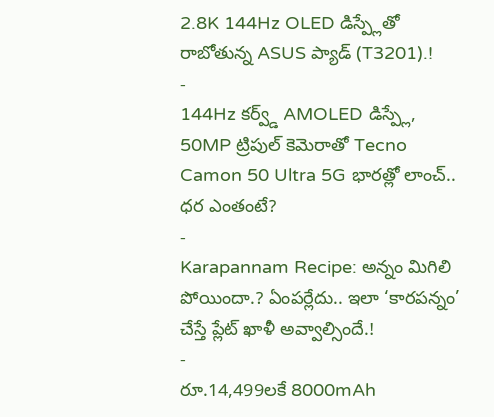2.8K 144Hz OLED డిస్ప్లేతో రాబోతున్న ASUS ప్యాడ్ (T3201).!
-
144Hz కర్వ్డ్ AMOLED డిస్ప్లే, 50MP ట్రిపుల్ కెమెరాతో Tecno Camon 50 Ultra 5G భారత్లో లాంచ్.. ధర ఎంతంటే?
-
Karapannam Recipe: అన్నం మిగిలి పోయిందా.? ఏంపర్లేదు.. ఇలా ‘కారపన్నం’ చేస్తే ప్లేట్ ఖాళీ అవ్వాల్సిందే.!
-
రూ.14,499లకే 8000mAh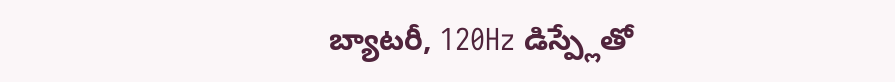బ్యాటరీ, 120Hz డిస్ప్లేతో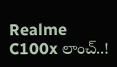Realme C100x లాంచ్..!